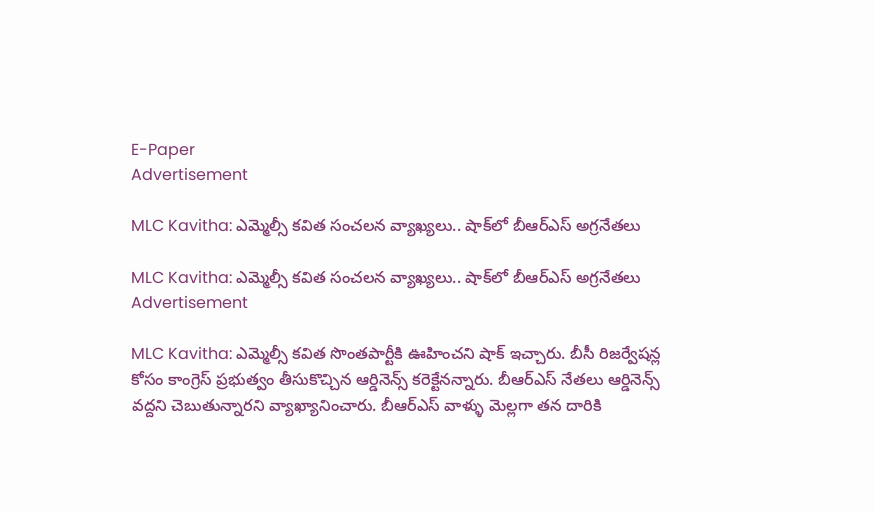E-Paper
Advertisement

MLC Kavitha: ఎమ్మెల్సీ కవిత సంచలన వ్యాఖ్యలు.. షాక్‌లో బీఆర్ఎస్ అగ్రనేతలు

MLC Kavitha: ఎమ్మెల్సీ కవిత సంచలన వ్యాఖ్యలు.. షాక్‌లో బీఆర్ఎస్ అగ్రనేతలు
Advertisement

MLC Kavitha: ఎమ్మెల్సీ కవిత సొంతపార్టీకి ఊహించని షాక్ ఇచ్చారు. బీసీ రిజర్వేషన్ల కోసం కాంగ్రెస్ ప్రభుత్వం తీసుకొచ్చిన ఆర్డినెన్స్ కరెక్టేనన్నారు. బీఆర్ఎస్ నేతలు ఆర్డినెన్స్ వద్దని చెబుతున్నారని వ్యాఖ్యానించారు. బీఆర్ఎస్ వాళ్ళు మెల్లగా తన దారికి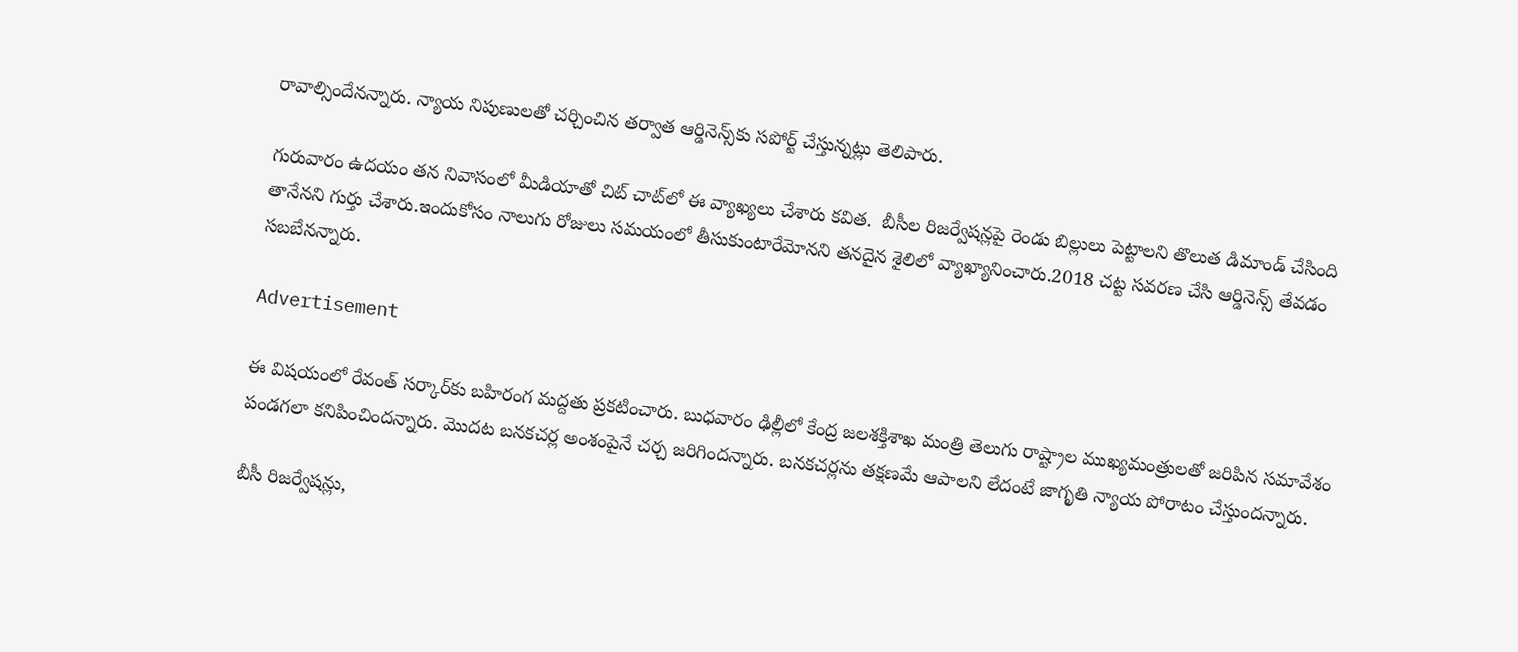రావాల్సిందేనన్నారు. న్యాయ నిపుణులతో చర్చించిన తర్వాత ఆర్డినెన్స్‌కు సపోర్ట్ చేస్తున్నట్లు తెలిపారు.

గురువారం ఉదయం తన నివాసంలో మీడియాతో చిట్ చాట్‌లో ఈ వ్యాఖ్యలు చేశారు కవిత.  బీసీల రిజర్వేషన్లపై రెండు బిల్లులు పెట్టాలని తొలుత డిమాండ్ చేసింది తానేనని గుర్తు చేశారు.ఇందుకోసం నాలుగు రోజులు సమయంలో తీసుకుంటారేమోనని తనదైన శైలిలో వ్యాఖ్యానించారు.2018 చట్ట సవరణ చేసి ఆర్డినెన్స్ తేవడం సబబేనన్నారు.

Advertisement

ఈ విషయంలో రేవంత్ సర్కార్‌కు బహిరంగ మద్దతు ప్రకటించారు. బుధవారం ఢిల్లీలో కేంద్ర జలశక్తిశాఖ మంత్రి తెలుగు రాష్ట్రాల ముఖ్యమంత్రులతో జరిపిన సమావేశం పండగలా కనిపించిందన్నారు. మొదట బనకచర్ల అంశంపైనే చర్చ జరిగిందన్నారు. బనకచర్లను తక్షణమే ఆపాలని లేదంటే జాగృతి న్యాయ పోరాటం చేస్తుందన్నారు.

బీసీ రిజర్వేషన్లు,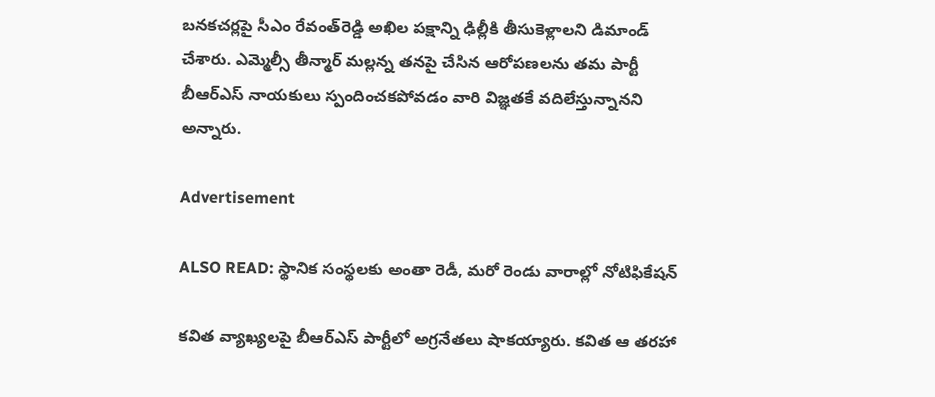బనకచర్లపై సీఎం రేవంత్‌రెడ్డి అఖిల పక్షాన్ని ఢిల్లీకి తీసుకెళ్లాలని డిమాండ్ చేశారు. ఎమ్మెల్సీ తీన్మార్ మల్లన్న తనపై చేసిన ఆరోపణలను తమ పార్టీ బీఆర్ఎస్ నాయకులు స్పందించకపోవడం వారి విజ్ఞతకే వదిలేస్తున్నానని అన్నారు.

Advertisement

ALSO READ: స్థానిక సంస్థలకు అంతా రెడీ, మరో రెండు వారాల్లో నోటిఫికేషన్

కవిత వ్యాఖ్యలపై బీఆర్ఎస్ పార్టీలో అగ్రనేతలు షాకయ్యారు. కవిత ఆ తరహా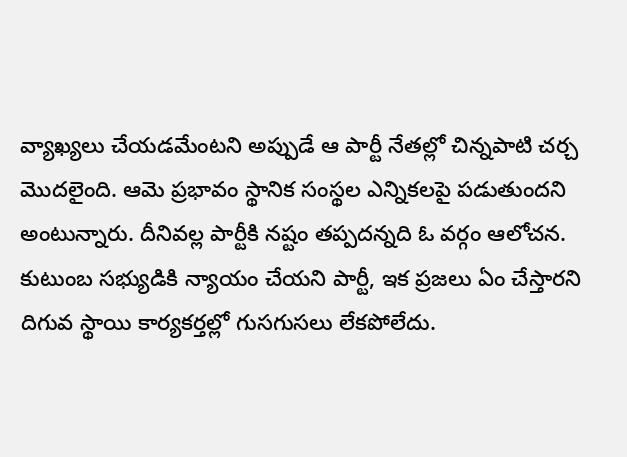వ్యాఖ్యలు చేయడమేంటని అప్పుడే ఆ పార్టీ నేతల్లో చిన్నపాటి చర్చ మొదలైంది. ఆమె ప్రభావం స్థానిక సంస్థల ఎన్నికలపై పడుతుందని అంటున్నారు. దీనివల్ల పార్టీకి నష్టం తప్పదన్నది ఓ వర్గం ఆలోచన. కుటుంబ సభ్యుడికి న్యాయం చేయని పార్టీ, ఇక ప్రజలు ఏం చేస్తారని దిగువ స్థాయి కార్యకర్తల్లో గుసగుసలు లేకపోలేదు.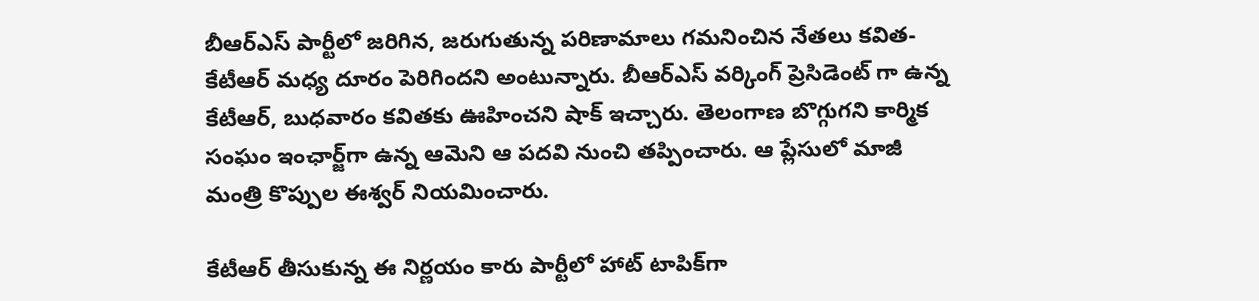బీఆర్ఎస్ పార్టీలో జరిగిన, జరుగుతున్న పరిణామాలు గమనించిన నేతలు కవిత-కేటీఆర్ మధ్య దూరం పెరిగిందని అంటున్నారు. బీఆర్ఎస్ వర్కింగ్ ప్రెసిడెంట్ గా ఉన్న కేటీఆర్, బుధవారం కవితకు ఊహించని షాక్ ఇచ్చారు. తెలంగాణ బొగ్గుగని కార్మిక సంఘం ఇంఛార్జ్‌గా ఉన్న ఆమెని ఆ పదవి నుంచి తప్పించారు. ఆ ప్లేసులో మాజీ మంత్రి కొప్పుల ఈశ్వర్ నియమించారు.

కేటీఆర్ తీసుకున్న ఈ నిర్ణయం కారు పార్టీలో హాట్ టాపిక్‌గా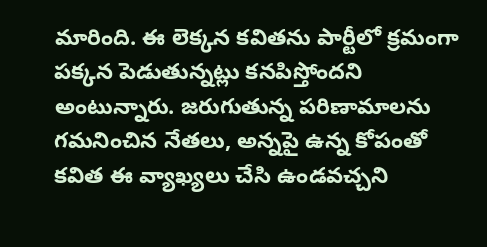మారింది. ఈ లెక్కన కవితను పార్టీలో క్రమంగా పక్కన పెడుతున్నట్లు కనపిస్తోందని అంటున్నారు. జరుగుతున్న పరిణామాలను గమనించిన నేతలు, అన్నపై ఉన్న కోపంతో కవిత ఈ వ్యాఖ్యలు చేసి ఉండవచ్చని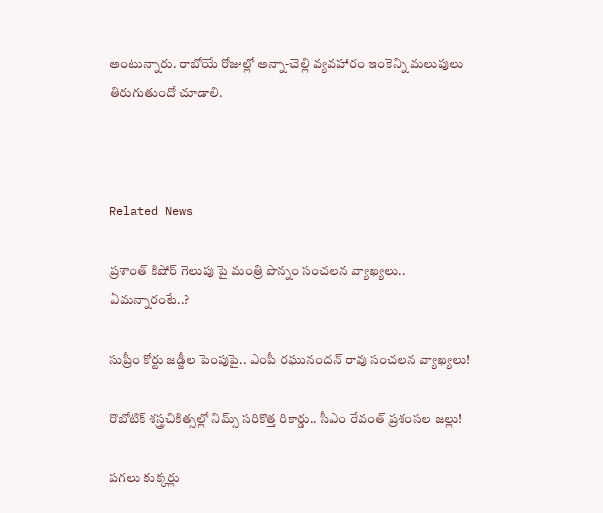అంటున్నారు. రాబోయే రోజుల్లో అన్నా-చెల్లి వ్యవహారం ఇంకెన్ని మలుపులు తిరుగుతుందో చూడాలి.



Related News

ప్రశాంత్ కిషోర్ గెలుపు పై మంత్రి పొన్నం సంచలన వ్యాఖ్యలు.. ఏమన్నారంటే..?

సుప్రీం కోర్టు జడ్జీల పెంపుపై.. ఎంపీ రఘునందన్ రావు సంచలన వ్యాఖ్యలు!

రొబోటిక్ శస్త్రచికిత్సల్లో నిమ్స్ సరికొత్త రికార్డు.. సీఎం రేవంత్ ప్రశంసల జల్లు!

పగలు కుక్కర్లు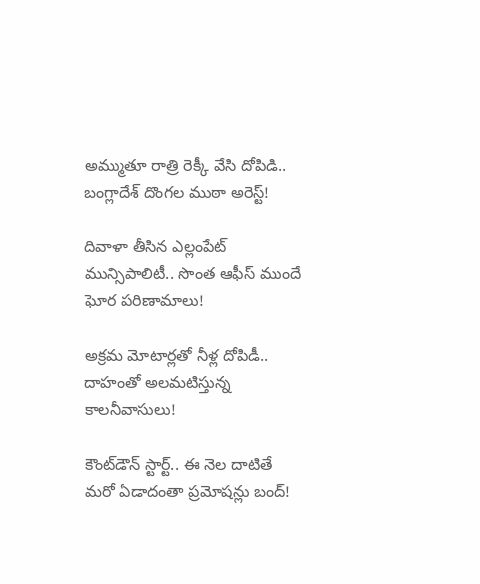అమ్ముతూ రాత్రి రెక్కీ వేసి దోపిడి.. బంగ్లాదేశ్ దొంగల ముఠా అరెస్ట్!

దివాళా తీసిన ఎల్లంపేట్ మున్సిపాలిటీ.. సొంత ఆఫీస్ ముందే ఘోర పరిణామాలు!

అక్రమ మోటార్లతో నీళ్ల దోపిడీ.. దాహంతో అలమటిస్తున్న కాలనీవాసులు!

కౌంట్‌డౌన్ స్టార్ట్.. ఈ నెల దాటితే మరో ఏడాదంతా ప్రమోషన్లు బంద్!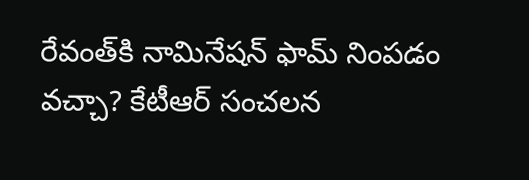రేవంత్‌కి నామినేషన్ ఫామ్ నింపడం వచ్చా? కేటీఆర్ సంచలన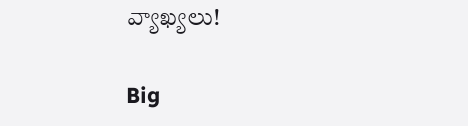వ్యాఖ్యలు!

Big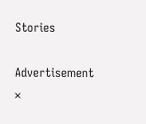Stories

Advertisement
×